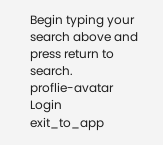Begin typing your search above and press return to search.
proflie-avatar
Login
exit_to_app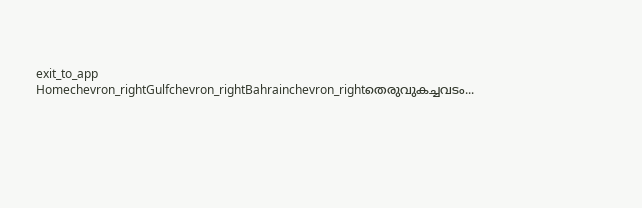exit_to_app
Homechevron_rightGulfchevron_rightBahrainchevron_rightതെരുവുകച്ചവടം...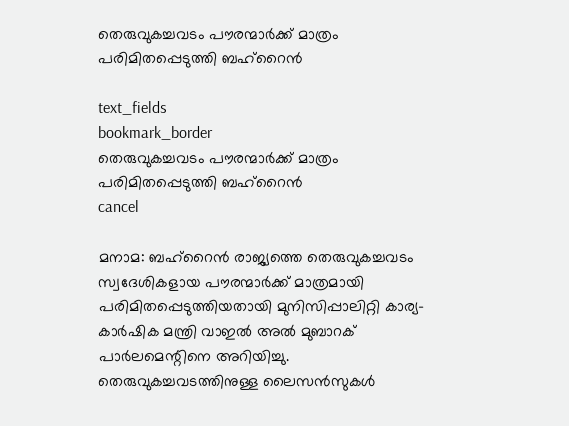തെരുവുകച്ചവടം പൗരന്മാർക്ക് മാത്രം പരിമിതപ്പെടുത്തി ബഹ്‌റൈൻ

text_fields
bookmark_border
തെരുവുകച്ചവടം പൗരന്മാർക്ക് മാത്രം പരിമിതപ്പെടുത്തി ബഹ്‌റൈൻ
cancel

മനാമ: ബഹ്‌റൈൻ രാജ്യത്തെ തെരുവുകച്ചവടം സ്വദേശികളായ പൗരന്മാർക്ക് മാത്രമായി പരിമിതപ്പെടുത്തിയതായി മുനിസിപ്പാലിറ്റി കാര്യ-കാർഷിക മന്ത്രി വാഇൽ അൽ മുബാറക് പാർലമെന്റിനെ അറിയിച്ചു. തെരുവുകച്ചവടത്തിനുള്ള ലൈസൻസുകൾ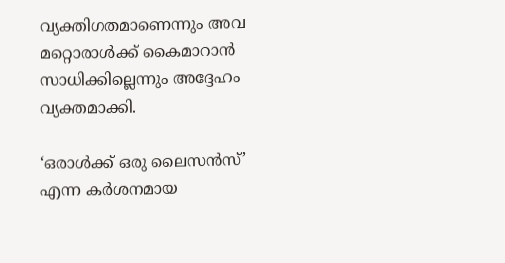വ്യക്തിഗതമാണെന്നും അവ മറ്റൊരാൾക്ക് കൈമാറാൻ സാധിക്കില്ലെന്നും അദ്ദേഹം വ്യക്തമാക്കി.

‘ഒരാൾക്ക് ഒരു ലൈസൻസ്’ എന്ന കർശനമായ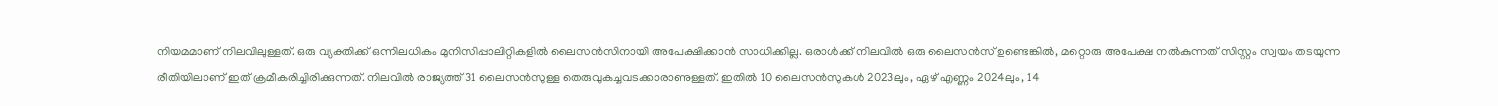നിയമമാണ് നിലവിലുള്ളത്. ഒരു വ്യക്തിക്ക് ഒന്നിലധികം മുനിസിപ്പാലിറ്റികളിൽ ലൈസൻസിനായി അപേക്ഷിക്കാൻ സാധിക്കില്ല. ഒരാൾക്ക് നിലവിൽ ഒരു ലൈസൻസ് ഉണ്ടെങ്കിൽ, മറ്റൊരു അപേക്ഷ നൽകുന്നത് സിസ്റ്റം സ്വയം തടയുന്ന രീതിയിലാണ് ഇത് ക്രമീകരിച്ചിരിക്കുന്നത്. നിലവിൽ രാജ്യത്ത് 31 ലൈസൻസുള്ള തെരുവുകച്ചവടക്കാരാണുള്ളത്. ഇതിൽ 10 ലൈസൻസുകൾ 2023ലും, ഏഴ് എണ്ണം 2024ലും, 14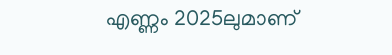എണ്ണം 2025ലുമാണ്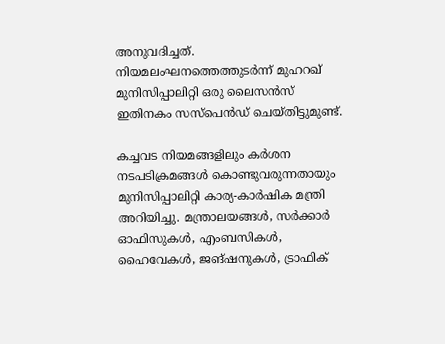അനുവദിച്ചത്. നിയമലംഘനത്തെത്തുടർന്ന് മുഹറഖ് മുനിസിപ്പാലിറ്റി ഒരു ലൈസൻസ് ഇതിനകം സസ്പെൻഡ് ചെയ്തിട്ടുമുണ്ട്.

കച്ചവട നിയമങ്ങളിലും കർശന നടപടിക്രമങ്ങൾ കൊണ്ടുവരുന്നതായും മുനിസിപ്പാലിറ്റി കാര്യ-കാർഷിക മന്ത്രി അറിയിച്ചു. മന്ത്രാലയങ്ങൾ, സർക്കാർ ഓഫിസുകൾ, എംബസികൾ, ഹൈവേകൾ, ജങ്ഷനുകൾ, ട്രാഫിക്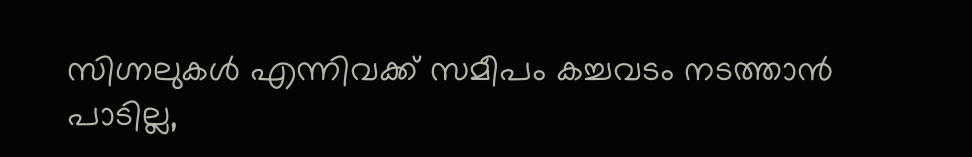സിഗ്നലുകൾ എന്നിവക്ക് സമീപം കച്ചവടം നടത്താൻ പാടില്ല,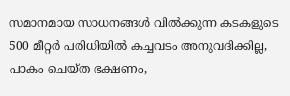സമാനമായ സാധനങ്ങൾ വിൽക്കുന്ന കടകളുടെ 500 മീറ്റർ പരിധിയിൽ കച്ചവടം അനുവദിക്കില്ല, പാകം ചെയ്ത ഭക്ഷണം,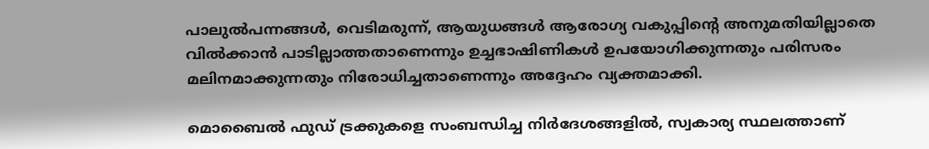പാലുൽപന്നങ്ങൾ, വെടിമരുന്ന്, ആയുധങ്ങൾ ആരോഗ്യ വകുപ്പിന്റെ അനുമതിയില്ലാതെ വിൽക്കാൻ പാടില്ലാത്തതാണെന്നും ഉച്ചഭാഷിണികൾ ഉപയോഗിക്കുന്നതും പരിസരം മലിനമാക്കുന്നതും നിരോധിച്ചതാണെന്നും അദ്ദേഹം വ്യക്തമാക്കി.

മൊബൈൽ ഫുഡ് ട്രക്കുകളെ സംബന്ധിച്ച നിർദേശങ്ങളിൽ, സ്വകാര്യ സ്ഥലത്താണ്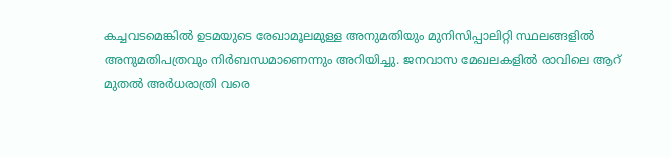കച്ചവടമെങ്കിൽ ഉടമയുടെ രേഖാമൂലമുള്ള അനുമതിയും മുനിസിപ്പാലിറ്റി സ്ഥലങ്ങളിൽ അനുമതിപത്രവും നിർബന്ധമാണെന്നും അറിയിച്ചു. ജനവാസ മേഖലകളിൽ രാവിലെ ആറ് മുതൽ അർധരാത്രി വരെ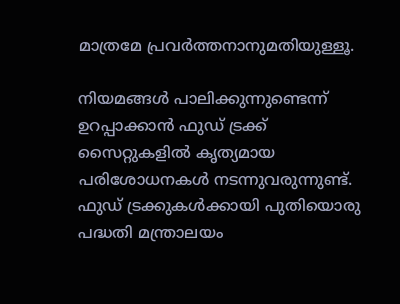മാത്രമേ പ്രവർത്തനാനുമതിയുള്ളൂ.

നിയമങ്ങൾ പാലിക്കുന്നുണ്ടെന്ന് ഉറപ്പാക്കാൻ ഫുഡ് ട്രക്ക് സൈറ്റുകളിൽ കൃത്യമായ പരിശോധനകൾ നടന്നുവരുന്നുണ്ട്. ഫുഡ് ട്രക്കുകൾക്കായി പുതിയൊരു പദ്ധതി മന്ത്രാലയം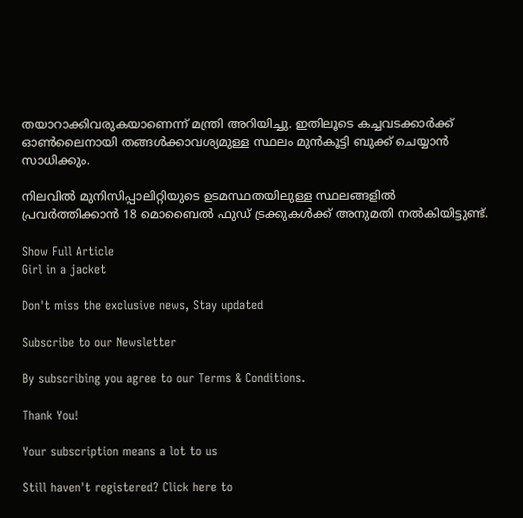തയാറാക്കിവരുകയാണെന്ന് മന്ത്രി അറിയിച്ചു. ഇതിലൂടെ കച്ചവടക്കാർക്ക് ഓൺലൈനായി തങ്ങൾക്കാവശ്യമുള്ള സ്ഥലം മുൻകൂട്ടി ബുക്ക് ചെയ്യാൻ സാധിക്കും.

നിലവിൽ മുനിസിപ്പാലിറ്റിയുടെ ഉടമസ്ഥതയിലുള്ള സ്ഥലങ്ങളിൽ പ്രവർത്തിക്കാൻ 18 മൊബൈൽ ഫുഡ് ട്രക്കുകൾക്ക് അനുമതി നൽകിയിട്ടുണ്ട്.

Show Full Article
Girl in a jacket

Don't miss the exclusive news, Stay updated

Subscribe to our Newsletter

By subscribing you agree to our Terms & Conditions.

Thank You!

Your subscription means a lot to us

Still haven't registered? Click here to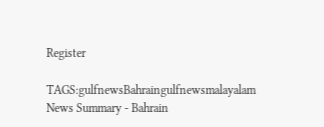Register

TAGS:gulfnewsBahraingulfnewsmalayalam
News Summary - Bahrain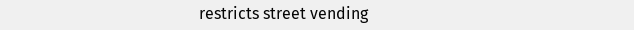restricts street vending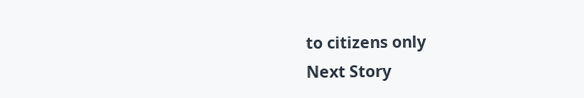to citizens only
Next Story